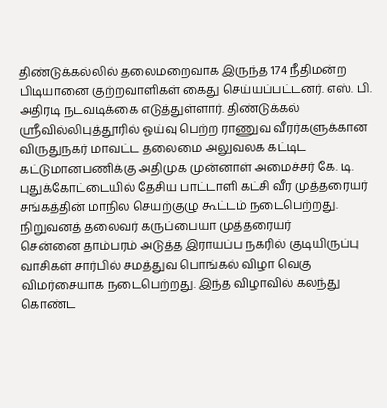திண்டுக்கல்லில் தலைமறைவாக இருந்த 174 நீதிமன்ற பிடியானை குற்றவாளிகள் கைது செய்யப்பட்டனர். எஸ். பி. அதிரடி நடவடிக்கை எடுத்துள்ளார். திண்டுக்கல்
ஸ்ரீவில்லிபுத்தூரில் ஓய்வு பெற்ற ராணுவ வீரர்களுக்கான விருதுநகர் மாவட்ட தலைமை அலுவலக கட்டிட கட்டுமானபணிக்கு அதிமுக முன்னாள் அமைச்சர் கே. டி.
புதுக்கோட்டையில் தேசிய பாட்டாளி கட்சி வீர முத்தரையர் சங்கத்தின் மாநில செயற்குழு கூட்டம் நடைபெற்றது. நிறுவனத் தலைவர் கருப்பையா முத்தரையர்
சென்னை தாம்பரம் அடுத்த இராயப்ப நகரில் குடியிருப்பு வாசிகள் சார்பில் சமத்துவ பொங்கல் விழா வெகு விமர்சையாக நடைபெற்றது. இந்த விழாவில் கலந்து கொண்ட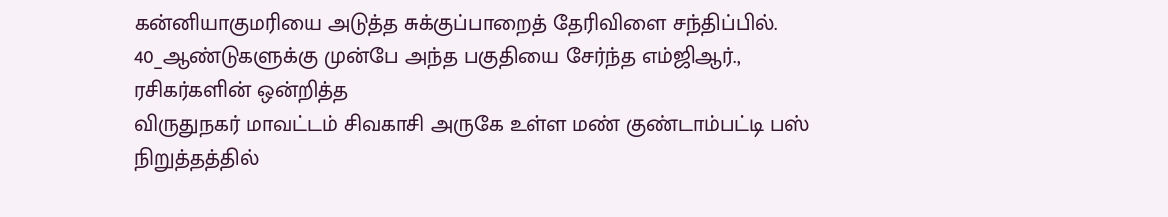கன்னியாகுமரியை அடுத்த சுக்குப்பாறைத் தேரிவிளை சந்திப்பில். 40_ஆண்டுகளுக்கு முன்பே அந்த பகுதியை சேர்ந்த எம்ஜிஆர்., ரசிகர்களின் ஒன்றித்த
விருதுநகர் மாவட்டம் சிவகாசி அருகே உள்ள மண் குண்டாம்பட்டி பஸ் நிறுத்தத்தில்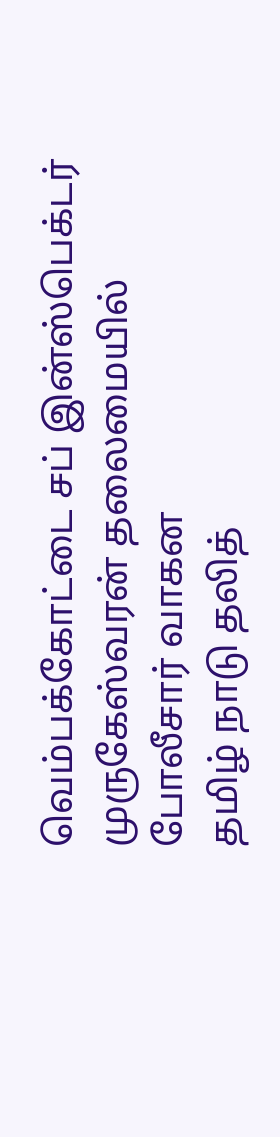வெம்பக்கோட்டை சப் இன்ஸ்பெக்டர் முருகேஸ்வரன் தலைமையில் போலீசார் வாகன
தமிழ் நாடு தலித்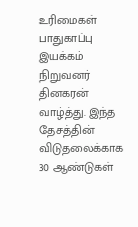உரிமைகள் பாதுகாப்பு இயக்கம் நிறுவனர் தினகரன் வாழ்த்து. இந்த தேசத்தின் விடுதலைக்காக 30 ஆண்டுகள்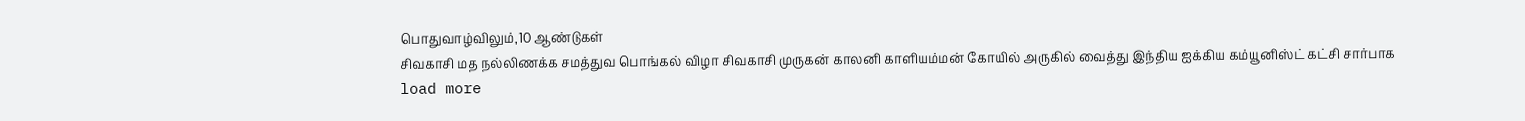பொதுவாழ்விலும்,10 ஆண்டுகள்
சிவகாசி மத நல்லிணக்க சமத்துவ பொங்கல் விழா சிவகாசி முருகன் காலனி காளியம்மன் கோயில் அருகில் வைத்து இந்திய ஐக்கிய கம்யூனிஸ்ட் கட்சி சார்பாக
load more